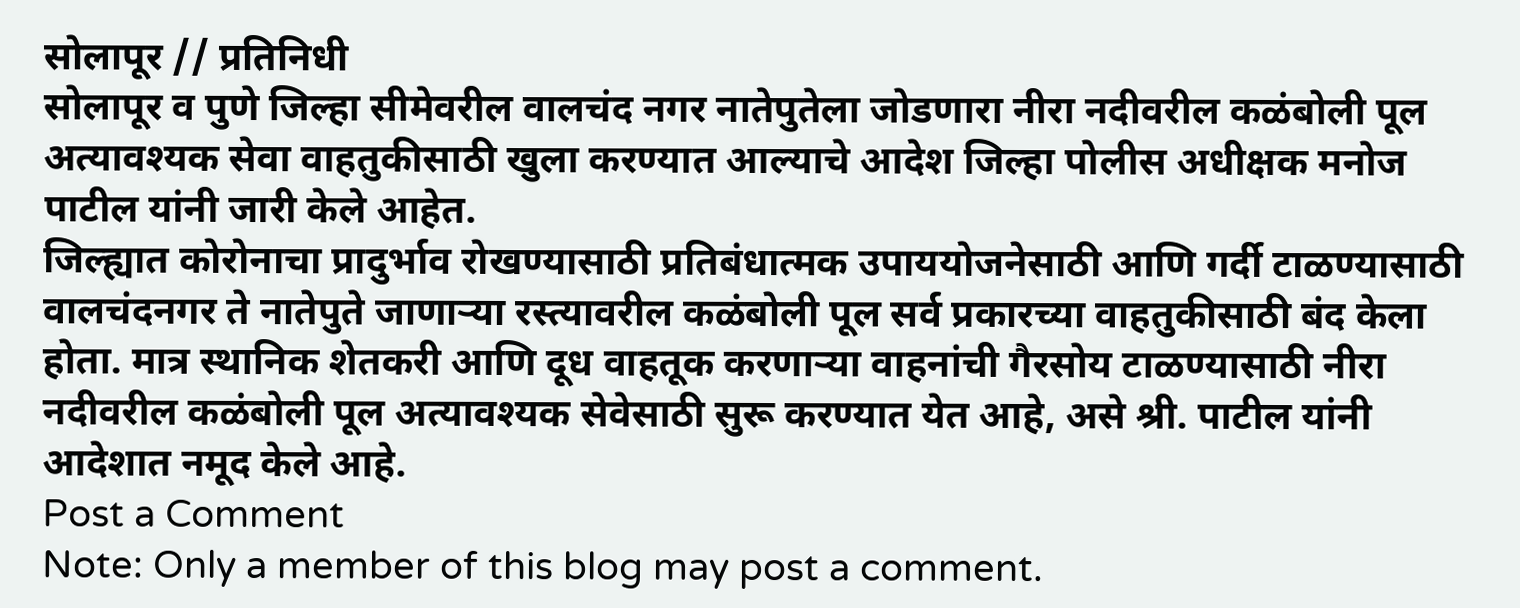सोलापूर // प्रतिनिधी
सोलापूर व पुणे जिल्हा सीमेवरील वालचंद नगर नातेपुतेला जोडणारा नीरा नदीवरील कळंबोली पूल अत्यावश्यक सेवा वाहतुकीसाठी खुला करण्यात आल्याचे आदेश जिल्हा पोलीस अधीक्षक मनोज पाटील यांनी जारी केले आहेत.
जिल्ह्यात कोरोनाचा प्रादुर्भाव रोखण्यासाठी प्रतिबंधात्मक उपाययोजनेसाठी आणि गर्दी टाळण्यासाठी वालचंदनगर ते नातेपुते जाणाऱ्या रस्त्यावरील कळंबोली पूल सर्व प्रकारच्या वाहतुकीसाठी बंद केला होता. मात्र स्थानिक शेतकरी आणि दूध वाहतूक करणाऱ्या वाहनांची गैरसोय टाळण्यासाठी नीरा नदीवरील कळंबोली पूल अत्यावश्यक सेवेसाठी सुरू करण्यात येत आहे, असे श्री. पाटील यांनी आदेशात नमूद केले आहे.
Post a Comment
Note: Only a member of this blog may post a comment.